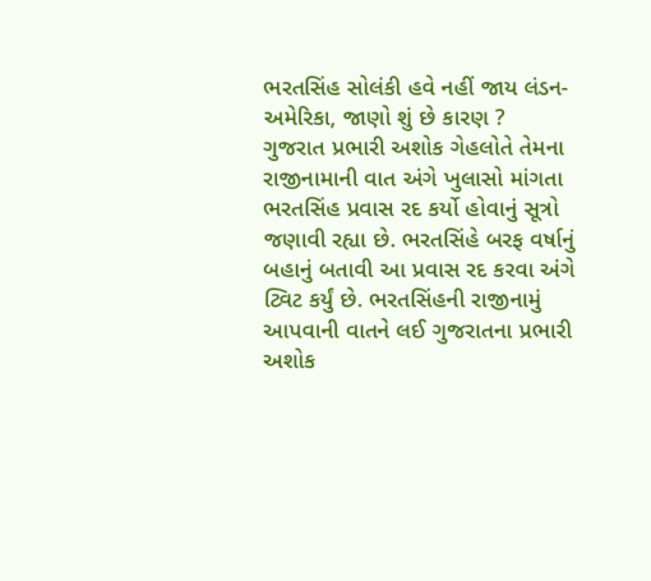ભરતસિંહ સોલંકી હવે નહીં જાય લંડન-અમેરિકા, જાણો શું છે કારણ ?
ગુજરાત પ્રભારી અશોક ગેહલોતે તેમના રાજીનામાની વાત અંગે ખુલાસો માંગતા ભરતસિંહ પ્રવાસ રદ કર્યો હોવાનું સૂત્રો જણાવી રહ્યા છે. ભરતસિંહે બરફ વર્ષાનું બહાનું બતાવી આ પ્રવાસ રદ કરવા અંગે ટ્વિટ કર્યું છે. ભરતસિંહની રાજીનામું આપવાની વાતને લઈ ગુજરાતના પ્રભારી અશોક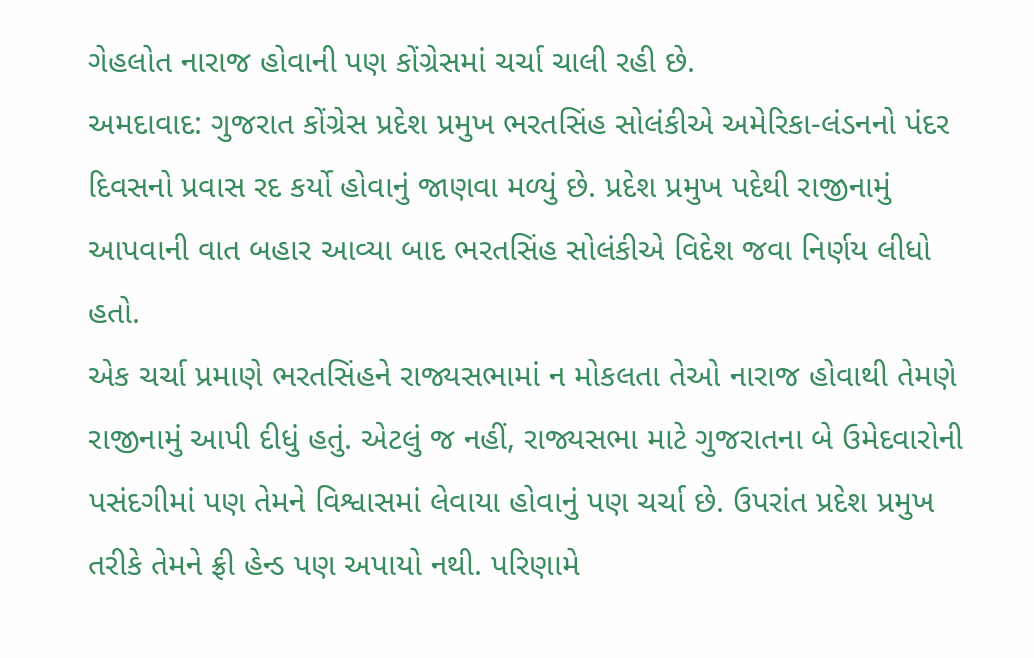ગેહલોત નારાજ હોવાની પણ કોંગ્રેસમાં ચર્ચા ચાલી રહી છે.
અમદાવાદ: ગુજરાત કોંગ્રેસ પ્રદેશ પ્રમુખ ભરતસિંહ સોલંકીએ અમેરિકા-લંડનનો પંદર દિવસનો પ્રવાસ રદ કર્યો હોવાનું જાણવા મળ્યું છે. પ્રદેશ પ્રમુખ પદેથી રાજીનામું આપવાની વાત બહાર આવ્યા બાદ ભરતસિંહ સોલંકીએ વિદેશ જવા નિર્ણય લીધો હતો.
એક ચર્ચા પ્રમાણે ભરતસિંહને રાજ્યસભામાં ન મોકલતા તેઓ નારાજ હોવાથી તેમણે રાજીનામું આપી દીધું હતું. એટલું જ નહીં, રાજ્યસભા માટે ગુજરાતના બે ઉમેદવારોની પસંદગીમાં પણ તેમને વિશ્વાસમાં લેવાયા હોવાનું પણ ચર્ચા છે. ઉપરાંત પ્રદેશ પ્રમુખ તરીકે તેમને ફ્રી હેન્ડ પણ અપાયો નથી. પરિણામે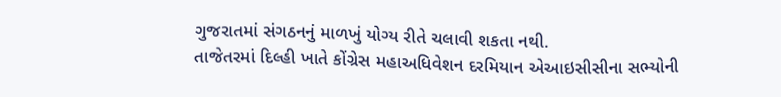ગુજરાતમાં સંગઠનનું માળખું યોગ્ય રીતે ચલાવી શકતા નથી.
તાજેતરમાં દિલ્હી ખાતે કોંગ્રેસ મહાઅધિવેશન દરમિયાન એઆઇસીસીના સભ્યોની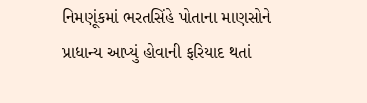નિમણૂંકમાં ભરતસિંહે પોતાના માણસોને પ્રાધાન્ય આપ્યું હોવાની ફરિયાદ થતાં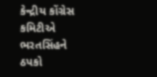કેન્દ્રીય કોંગ્રેસ કમિટીએ ભરતસિંહને ઠપકો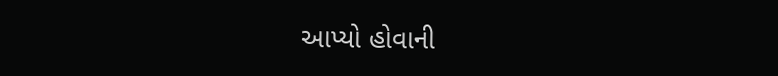આપ્યો હોવાની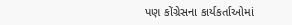પણ કોંગ્રેસના કાર્યકર્તાઓમાં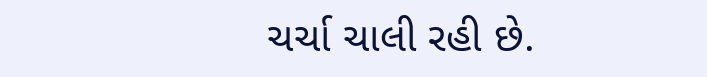ચર્ચા ચાલી રહી છે.